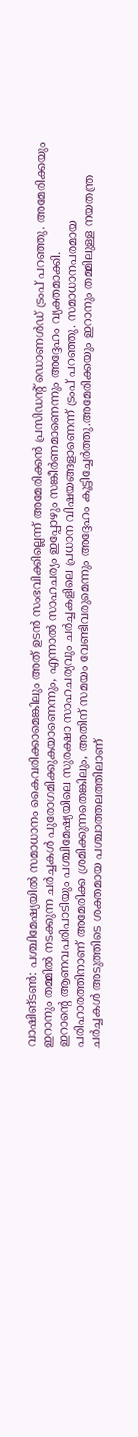വാഷിങ്ടൺ: പശ്ചിമേഷ്യയിൽ സമാധാനം കൈവരിക്കാമെങ്കിലും അത് ഉടൻ സംഭവിക്കില്ലെന്ന് അമേരിക്കൻ പ്രസിഡന്റ് ഡൊണൾഡ് ട്രംപ് പറഞ്ഞു. അമേരിക്കയും ഇറാനും തമ്മിൽ നടക്കുന്ന ചർച്ചകൾ പുരോഗമിക്കുകയാണെന്നും, എന്നാൽ സാഹചര്യം ഇപ്പോഴും സങ്കീർണമാണെന്നും അദ്ദേഹം വ്യക്തമാക്കി.
ഇറാന്റെ ആണവപരിപാടിയും പശ്ചിമേഷ്യയിലെ സുരക്ഷാ സാഹചര്യവും ചർച്ചകളിലെ പ്രധാന വിഷയങ്ങളാണെന്ന് ട്രംപ് പറഞ്ഞു. സമാധാനപരമായ പരിഹാരത്തിനാണ് അമേരിക്ക ശ്രമിക്കുന്നതെങ്കിലും, അതിന് സമയം വേണ്ടിവരുമെന്നും അദ്ദേഹം കൂട്ടിച്ചേർത്തു.അമേരിക്കയും ഇറാനും തമ്മിലുള്ള നയതന്ത്ര ചർച്ചകൾ അടുത്തിടെ ശക്തമായ പശ്ചാത്തലത്തിലാണ്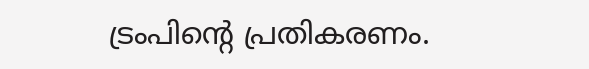ട്രംപിന്റെ പ്രതികരണം.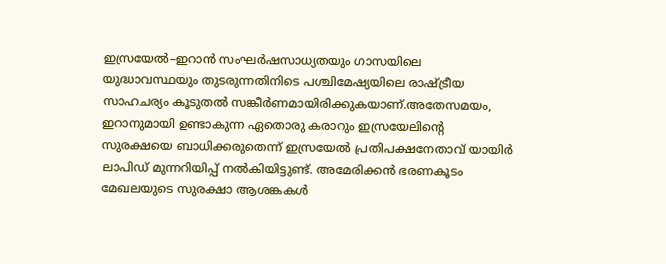ഇസ്രയേൽ–ഇറാൻ സംഘർഷസാധ്യതയും ഗാസയിലെ യുദ്ധാവസ്ഥയും തുടരുന്നതിനിടെ പശ്ചിമേഷ്യയിലെ രാഷ്ട്രീയ സാഹചര്യം കൂടുതൽ സങ്കീർണമായിരിക്കുകയാണ്.അതേസമയം, ഇറാനുമായി ഉണ്ടാകുന്ന ഏതൊരു കരാറും ഇസ്രയേലിന്റെ സുരക്ഷയെ ബാധിക്കരുതെന്ന് ഇസ്രയേൽ പ്രതിപക്ഷനേതാവ് യായിർ ലാപിഡ് മുന്നറിയിപ്പ് നൽകിയിട്ടുണ്ട്. അമേരിക്കൻ ഭരണകൂടം മേഖലയുടെ സുരക്ഷാ ആശങ്കകൾ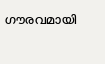ഗൗരവമായി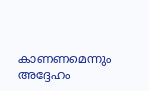കാണണമെന്നും അദ്ദേഹം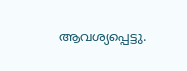ആവശ്യപ്പെട്ടു.